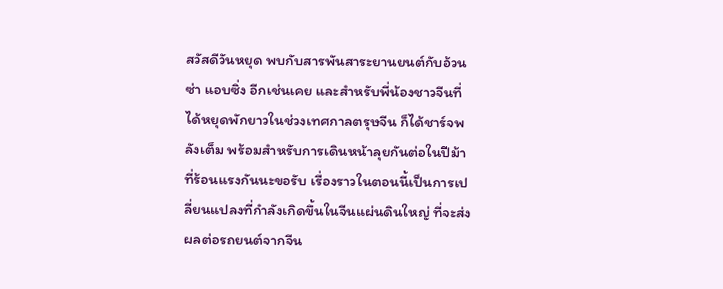สวัสดีวันหยุด พบกับสารพันสาระยานยนต์กับอ้วนซ่า แอบซิ่ง อีกเช่นเคย และสำหรับพี่น้องชาวจีนที่ได้หยุดพักยาวในช่วงเทศกาลตรุษจีน ก็ได้ชาร์จพลังเต็ม พร้อมสำหรับการเดินหน้าลุยกันต่อในปีม้า ที่ร้อนแรงกันนะขอรับ เรื่องราวในตอนนี้เป็นการเปลี่ยนแปลงที่กำลังเกิดขึ้นในจีนแผ่นดินใหญ่ ที่จะส่งผลต่อรถยนต์จากจีน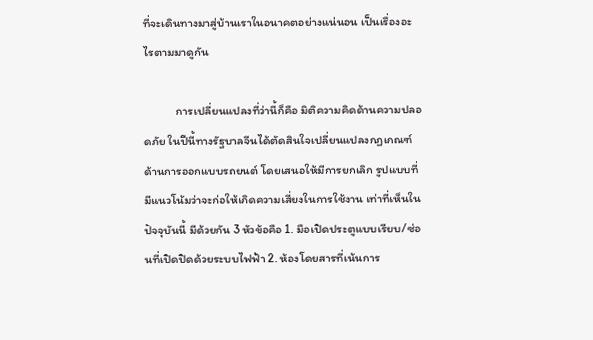ที่จะเดินทางมาสู่บ้านเราในอนาคตอย่างแน่นอน เป็นเรื่องอะไรตามมาดูกัน

            การเปลี่ยนแปลงที่ว่านี้ก็คือ มิติความคิดด้านความปลอดภัย ในปีนี้ทางรัฐบาลจีนได้ตัดสินใจเปลี่ยนแปลงกฏเกณฑ์ด้านการออกแบบรถยนต์ โดยเสนอให้มีการยกเลิก รูปแบบที่มีแนวโน้มว่าจะก่อให้เกิดความเสี่ยงในการใช้งาน เท่าที่เห็นในปัจจุบันนี้ มีด้วยกัน 3 หัวข้อคือ 1. มือเปิดประตูแบบเรียบ/ซ่อนที่เปิดปิดด้วยระบบไฟฟ้า 2. ห้องโดยสารที่เน้นการ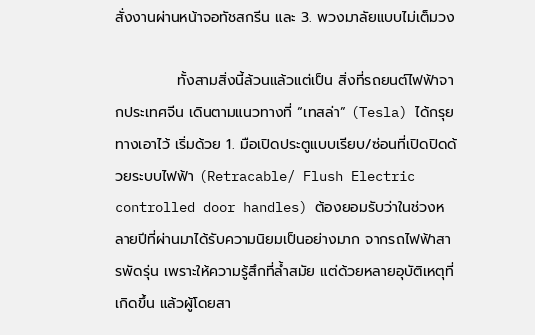สั่งงานผ่านหน้าจอทัชสกรีน และ 3. พวงมาลัยแบบไม่เต็มวง

            ทั้งสามสิ่งนี้ล้วนแล้วแต่เป็น สิ่งที่รถยนต์ไฟฟ้าจากประเทศจีน เดินตามแนวทางที่ “เทสล่า” (Tesla) ได้กรุยทางเอาไว้ เริ่มด้วย 1. มือเปิดประตูแบบเรียบ/ซ่อนที่เปิดปิดด้วยระบบไฟฟ้า (Retracable/ Flush Electric controlled door handles) ต้องยอมรับว่าในช่วงหลายปีที่ผ่านมาได้รับความนิยมเป็นอย่างมาก จากรถไฟฟ้าสารพัดรุ่น เพราะให้ความรู้สึกที่ล้ำสมัย แต่ด้วยหลายอุบัติเหตุที่เกิดขึ้น แล้วผู้โดยสา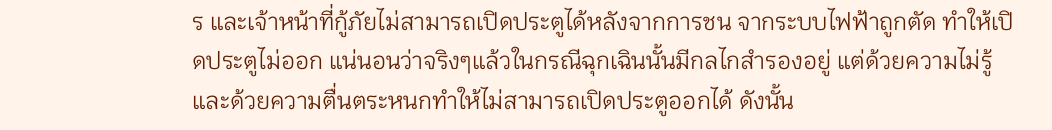ร และเจ้าหน้าที่กู้ภัยไม่สามารถเปิดประตูได้หลังจากการชน จากระบบไฟฟ้าถูกตัด ทำให้เปิดประตูไม่ออก แน่นอนว่าจริงๆแล้วในกรณีฉุกเฉินนั้นมีกลไกสำรองอยู่ แต่ด้วยความไม่รู้และด้วยความตื่นตระหนกทำให้ไม่สามารถเปิดประตูออกได้ ดังนั้น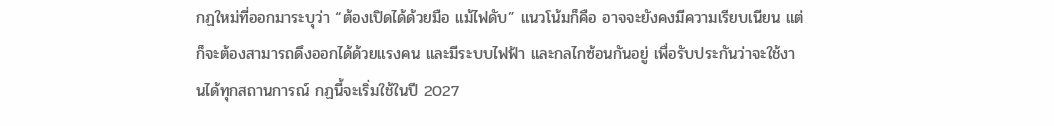กฏใหม่ที่ออกมาระบุว่า “ต้องเปิดได้ด้วยมือ แม้ไฟดับ” แนวโน้มก็คือ อาจจะยังคงมีความเรียบเนียน แต่ก็จะต้องสามารถดึงออกได้ด้วยแรงคน และมีระบบไฟฟ้า และกลไกซ้อนกันอยู่ เพื่อรับประกันว่าจะใช้งานได้ทุกสถานการณ์ กฏนี้จะเริ่มใช้ในปี 2027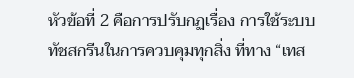หัวข้อที่ 2 คือการปรับกฏเรื่อง การใช้ระบบทัชสกรีนในการควบคุมทุกสิ่ง ที่ทาง “เทส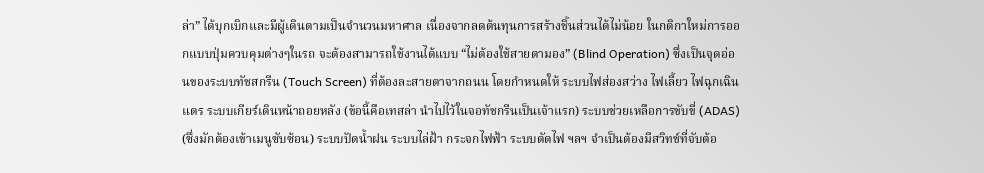ล่า” ได้บุกเบิกและมีผู้เดินตามเป็นจำนวนมหาศาล เนื่องจากลดต้นทุนการสร้างชิ้นส่วนได้ไม่น้อย ในกติกาใหม่การออกแบบปุ่มควบคุมต่างๆในรถ จะต้องสามารถใช้งานได้แบบ “ไม่ต้องใช้สายตามอง” (Blind Operation) ซึ่งเป็นจุดอ่อนของระบบทัชสกรีน (Touch Screen) ที่ต้องละสายตาจากถนน โดยกำหนดให้ ระบบไฟส่องสว่าง ไฟเลี้ยว ไฟฉุกเฉิน แตร ระบบเกียร์เดินหน้าถอยหลัง (ข้อนี้คือเทสล่า นำไปไว้ในจอทัชกรีนเป็นเจ้าแรก) ระบบช่วยเหลือการขับขี่ (ADAS) (ซึ่งมักต้องเข้าเมนูซับซ้อน) ระบบปัดน้ำฝน ระบบไล่ฝ้า กระจกไฟฟ้า ระบบตัดไฟ ฯลฯ จำเป็นต้องมีสวิทช์ที่จับต้อ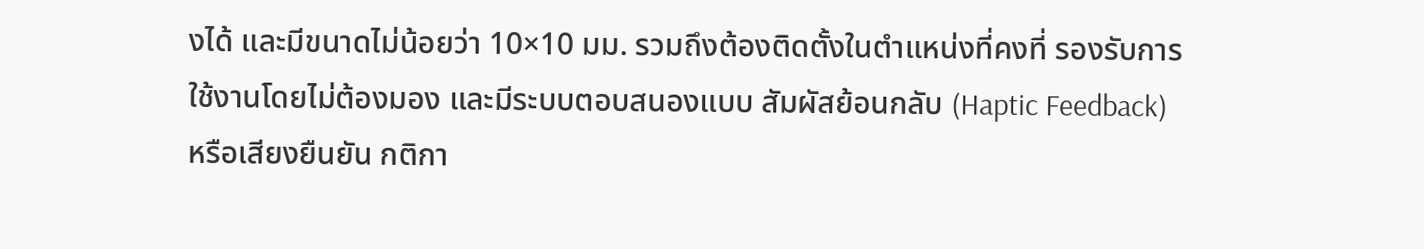งได้ และมีขนาดไม่น้อยว่า 10×10 มม. รวมถึงต้องติดตั้งในตำแหน่งที่คงที่ รองรับการใช้งานโดยไม่ต้องมอง และมีระบบตอบสนองแบบ สัมผัสย้อนกลับ (Haptic Feedback) หรือเสียงยืนยัน กติกา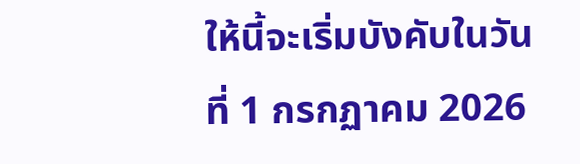ให้นี้จะเริ่มบังคับในวันที่ 1 กรกฏาคม 2026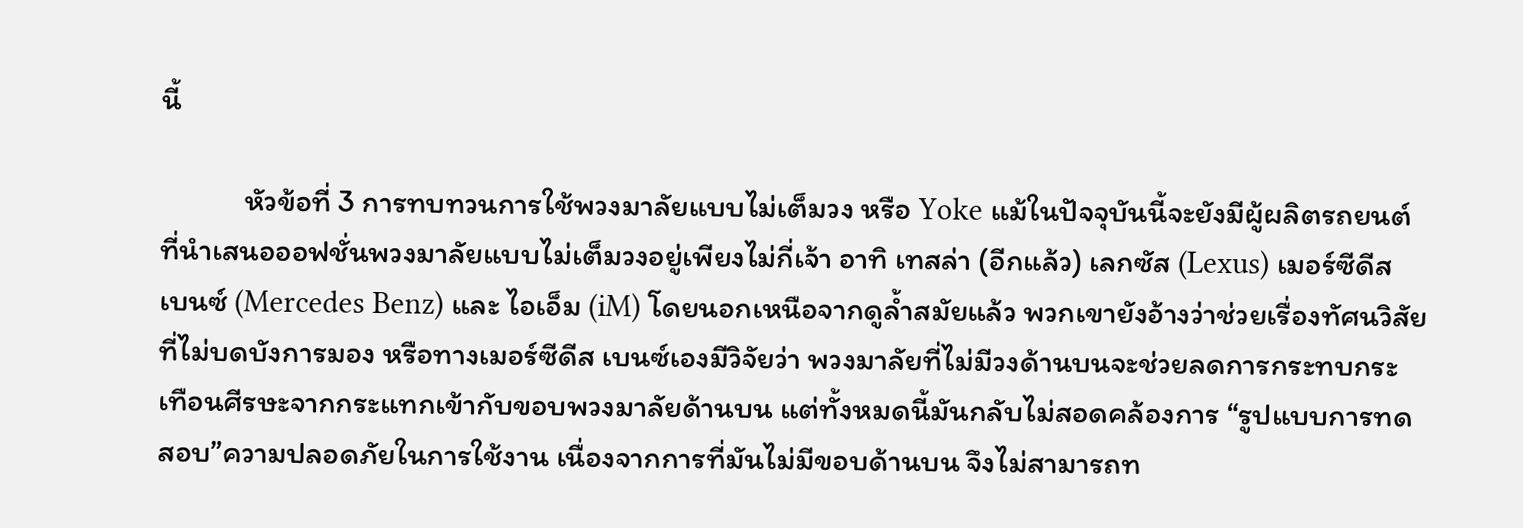นี้

            หัวข้อที่ 3 การทบทวนการใช้พวงมาลัยแบบไม่เต็มวง หรือ Yoke แม้ในปัจจุบันนี้จะยังมีผู้ผลิตรถยนต์ที่นำเสนอออฟชั่นพวงมาลัยแบบไม่เต็มวงอยู่เพียงไม่กี่เจ้า อาทิ เทสล่า (อีกแล้ว) เลกซัส (Lexus) เมอร์ซีดีส เบนซ์ (Mercedes Benz) และ ไอเอ็ม (iM) โดยนอกเหนือจากดูล้ำสมัยแล้ว พวกเขายังอ้างว่าช่วยเรื่องทัศนวิสัยที่ไม่บดบังการมอง หรือทางเมอร์ซีดีส เบนซ์เองมีวิจัยว่า พวงมาลัยที่ไม่มีวงด้านบนจะช่วยลดการกระทบกระเทือนศีรษะจากกระแทกเข้ากับขอบพวงมาลัยด้านบน แต่ทั้งหมดนี้มันกลับไม่สอดคล้องการ “รูปแบบการทดสอบ”ความปลอดภัยในการใช้งาน เนื่องจากการที่มันไม่มีขอบด้านบน จึงไม่สามารถท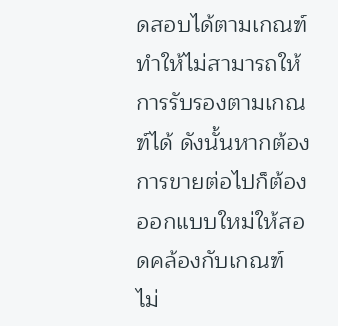ดสอบได้ตามเกณฑ์ ทำให้ไม่สามารถให้การรับรองตามเกณฑ์ได้ ดังนั้นหากต้องการขายต่อไปก็ต้องออกแบบใหม่ให้สอดคล้องกับเกณฑ์ ไม่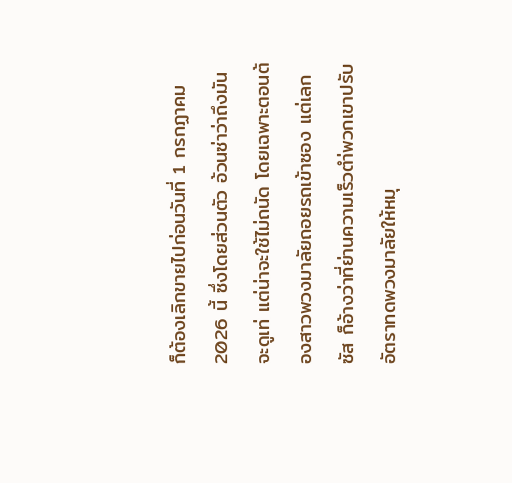ก็ต้องเลิกขายไปก่อนวันที่ 1 กรกฏาคม 2026 นี้ ซึ่งโดยส่วนตัว อ้วนซ่าว่าถึงมันจะดูเท่ แต่น่าจะใช้ไม่ถนัด โดยเฉพาะตอนต้องสาวพวงมาลัยถอยรถเข้าซอง แต่เลกซัส ก็อ้างว่าที่ย่านความเร็วตำ่พวกเขาปรับอัตราทดพวงมาลัยให้หมุ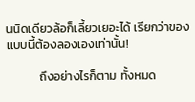นนิดเดียวล้อก็เลี้ยวเยอะได้ เรียกว่าของแบบนี้ต้องลองเองเท่านั้น!

            ถึงอย่างไรก็ตาม ทั้งหมด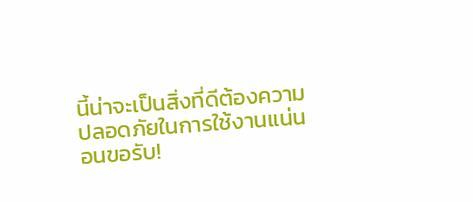นี้น่าจะเป็นสิ่งที่ดีต้องความปลอดภัยในการใช้งานแน่นอนขอรับ!